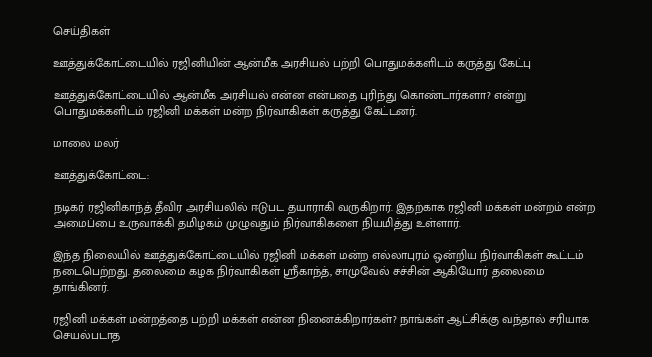செய்திகள்

ஊத்துக்கோட்டையில் ரஜினியின் ஆன்மீக அரசியல் பற்றி பொதுமக்களிடம் கருத்து கேட்பு

ஊத்துக்கோட்டையில் ஆன்மீக அரசியல் என்ன என்பதை புரிந்து கொண்டார்களா? என்று பொதுமக்களிடம் ரஜினி மக்கள் மன்ற நிர்வாகிகள் கருத்து கேட்டனர்.

மாலை மலர்

ஊத்துக்கோட்டை:

நடிகர் ரஜினிகாந்த் தீவிர அரசியலில் ஈடுபட தயாராகி வருகிறார். இதற்காக ரஜினி மக்கள் மன்றம் என்ற அமைப்பை உருவாக்கி தமிழகம் முழுவதும் நிர்வாகிகளை நியமித்து உள்ளார்.

இந்த நிலையில் ஊத்துக்கோட்டையில் ரஜினி மக்கள் மன்ற எல்லாபுரம் ஒன்றிய நிர்வாகிகள் கூட்டம் நடைபெற்றது. தலைமை கழக நிர்வாகிகள் ஸ்ரீகாந்த், சாமுவேல் சச்சின் ஆகியோர் தலைமை தாங்கினர்.

ரஜினி மக்கள் மன்றத்தை பற்றி மக்கள் என்ன நினைக்கிறார்கள்? நாங்கள் ஆட்சிக்கு வந்தால் சரியாக செயல்படாத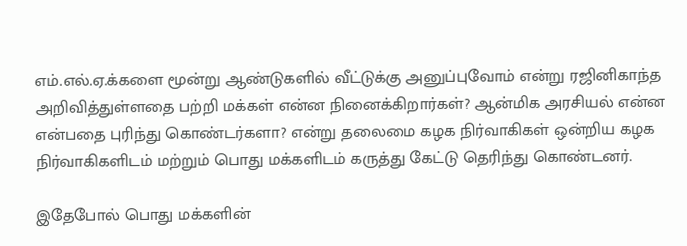எம்.எல்.ஏ.க்களை மூன்று ஆண்டுகளில் வீட்டுக்கு அனுப்புவோம் என்று ரஜினிகாந்த அறிவித்துள்ளதை பற்றி மக்கள் என்ன நினைக்கிறார்கள்? ஆன்மிக அரசியல் என்ன என்பதை புரிந்து கொண்டர்களா? என்று தலைமை கழக நிர்வாகிகள் ஒன்றிய கழக நிர்வாகிகளிடம் மற்றும் பொது மக்களிடம் கருத்து கேட்டு தெரிந்து கொண்டனர்.

இதேபோல் பொது மக்களின்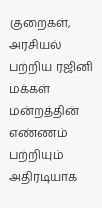குறைகள், அரசியல் பற்றிய ரஜினி மக்கள் மன்றத்தின் எண்ணம் பற்றியும் அதிரடியாக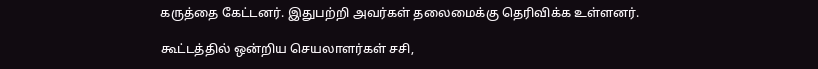கருத்தை கேட்டனர். இதுபற்றி அவர்கள் தலைமைக்கு தெரிவிக்க உள்ளனர்.

கூட்டத்தில் ஒன்றிய செயலாளர்கள் சசி,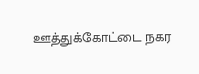ஊத்துக்கோட்டை நகர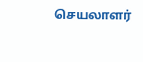செயலாளர்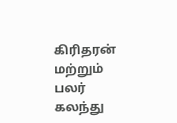கிரிதரன் மற்றும் பலர் கலந்து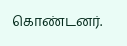கொண்டனர்.